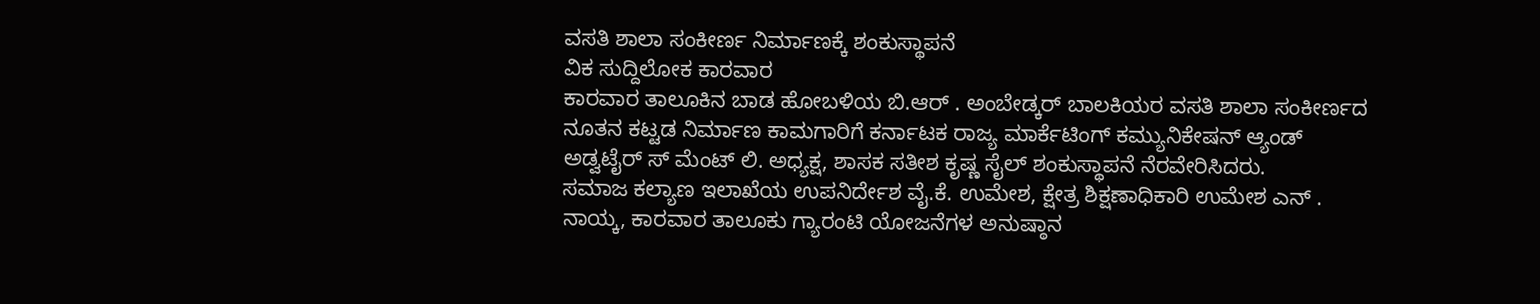ವಸತಿ ಶಾಲಾ ಸಂಕೀರ್ಣ ನಿರ್ಮಾಣಕ್ಕೆ ಶಂಕುಸ್ಥಾಪನೆ
ವಿಕ ಸುದ್ದಿಲೋಕ ಕಾರವಾರ
ಕಾರವಾರ ತಾಲೂಕಿನ ಬಾಡ ಹೋಬಳಿಯ ಬಿ.ಆರ್ . ಅಂಬೇಡ್ಕರ್ ಬಾಲಕಿಯರ ವಸತಿ ಶಾಲಾ ಸಂಕೀರ್ಣದ ನೂತನ ಕಟ್ಟಡ ನಿರ್ಮಾಣ ಕಾಮಗಾರಿಗೆ ಕರ್ನಾಟಕ ರಾಜ್ಯ ಮಾರ್ಕೆಟಿಂಗ್ ಕಮ್ಯುನಿಕೇಷನ್ ಆ್ಯಂಡ್ ಅಡ್ವಟೈರ್ ಸ್ ಮೆಂಟ್ ಲಿ. ಅಧ್ಯಕ್ಷ, ಶಾಸಕ ಸತೀಶ ಕೃಷ್ಣ ಸೈಲ್ ಶಂಕುಸ್ಥಾಪನೆ ನೆರವೇರಿಸಿದರು.
ಸಮಾಜ ಕಲ್ಯಾಣ ಇಲಾಖೆಯ ಉಪನಿರ್ದೇಶ ವೈ.ಕೆ. ಉಮೇಶ, ಕ್ಷೇತ್ರ ಶಿಕ್ಷಣಾಧಿಕಾರಿ ಉಮೇಶ ಎನ್ . ನಾಯ್ಕ, ಕಾರವಾರ ತಾಲೂಕು ಗ್ಯಾರಂಟಿ ಯೋಜನೆಗಳ ಅನುಷ್ಠಾನ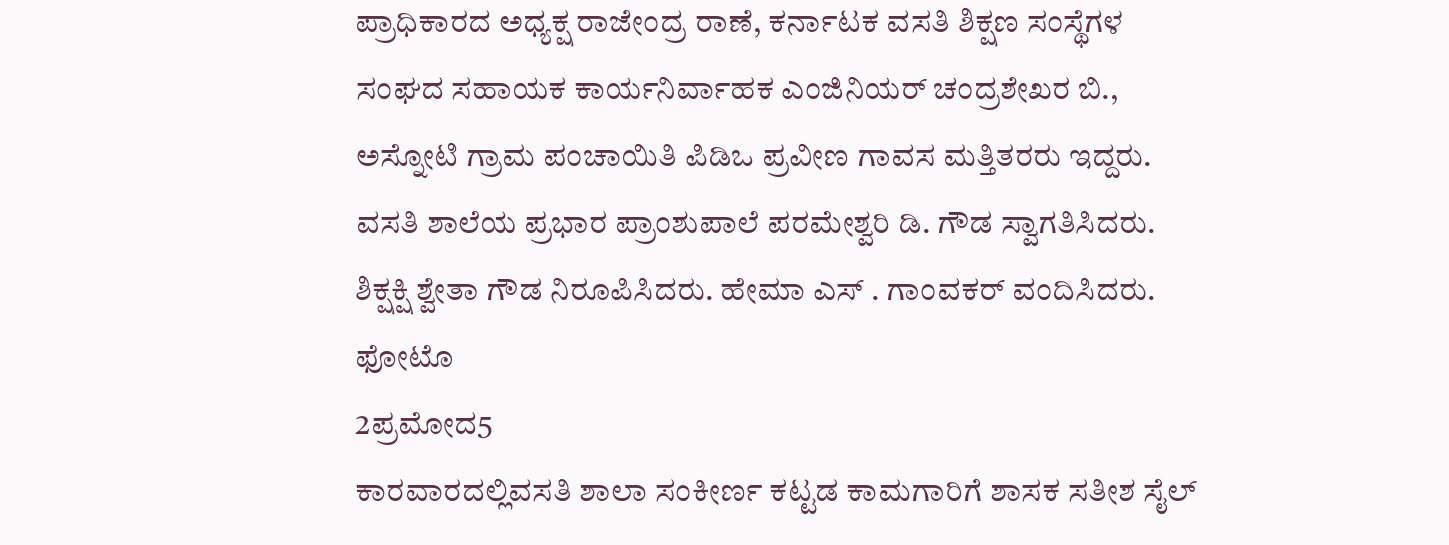ಪ್ರಾಧಿಕಾರದ ಅಧ್ಯಕ್ಷ ರಾಜೇಂದ್ರ ರಾಣೆ, ಕರ್ನಾಟಕ ವಸತಿ ಶಿಕ್ಷಣ ಸಂಸ್ಥೆಗಳ ಸಂಘದ ಸಹಾಯಕ ಕಾರ್ಯನಿರ್ವಾಹಕ ಎಂಜಿನಿಯರ್ ಚಂದ್ರಶೇಖರ ಬಿ., ಅಸ್ನೋಟಿ ಗ್ರಾಮ ಪಂಚಾಯಿತಿ ಪಿಡಿಒ ಪ್ರವೀಣ ಗಾವಸ ಮತ್ತಿತರರು ಇದ್ದರು.
ವಸತಿ ಶಾಲೆಯ ಪ್ರಭಾರ ಪ್ರಾಂಶುಪಾಲೆ ಪರಮೇಶ್ವರಿ ಡಿ. ಗೌಡ ಸ್ವಾಗತಿಸಿದರು. ಶಿಕ್ಷಕ್ಷಿ ಶ್ವೇತಾ ಗೌಡ ನಿರೂಪಿಸಿದರು. ಹೇಮಾ ಎಸ್ . ಗಾಂವಕರ್ ವಂದಿಸಿದರು.
ಫೋಟೊ
2ಪ್ರಮೋದ5
ಕಾರವಾರದಲ್ಲಿವಸತಿ ಶಾಲಾ ಸಂಕೀರ್ಣ ಕಟ್ಟಡ ಕಾಮಗಾರಿಗೆ ಶಾಸಕ ಸತೀಶ ಸೈಲ್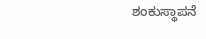ಶಂಕುಸ್ಥಾಪನೆ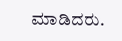ಮಾಡಿದರು.